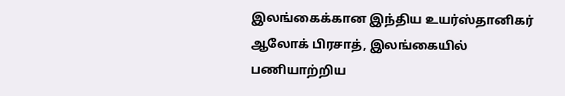இலங்கைக்கான இந்திய உயர்ஸ்தானிகர் ஆலோக் பிரசாத், இலங்கையில் பணியாற்றிய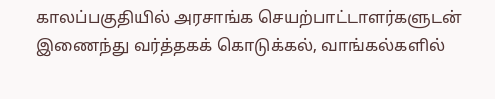காலப்பகுதியில் அரசாங்க செயற்பாட்டாளர்களுடன் இணைந்து வர்த்தகக் கொடுக்கல், வாங்கல்களில்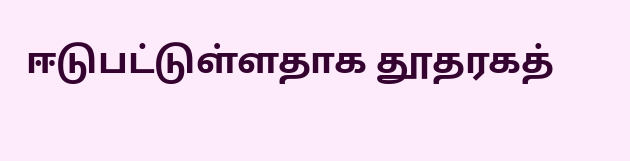ஈடுபட்டுள்ளதாக தூதரகத்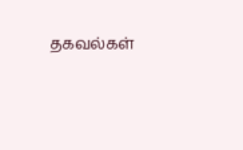தகவல்கள்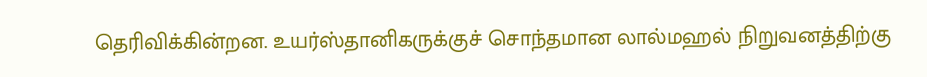தெரிவிக்கின்றன. உயர்ஸ்தானிகருக்குச் சொந்தமான லால்மஹல் நிறுவனத்திற்கு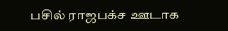பசில் ராஜபக்ச ஊடாக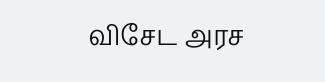விசேட அரச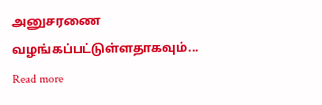அனுசரணை வழங்கப்பட்டுள்ளதாகவும்...
Read more